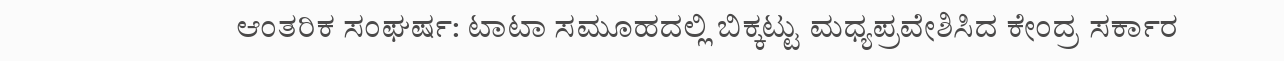ಆಂತರಿಕ ಸಂಘರ್ಷ: ಟಾಟಾ ಸಮೂಹದಲ್ಲಿ ಬಿಕ್ಕಟ್ಟು ಮಧ್ಯಪ್ರವೇಶಿಸಿದ ಕೇಂದ್ರ ಸರ್ಕಾರ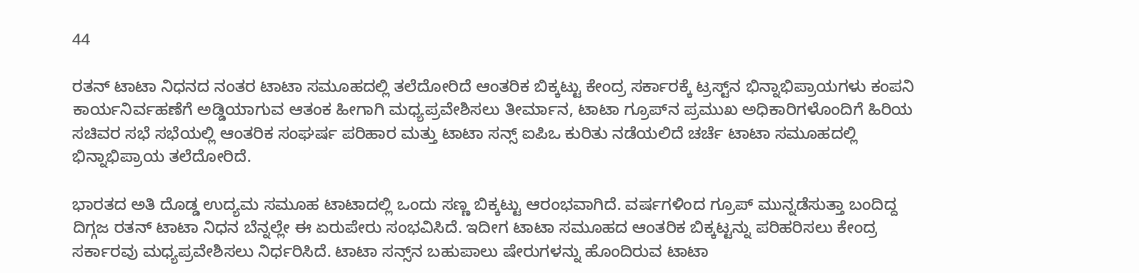44

ರತನ್ ಟಾಟಾ ನಿಧನದ ನಂತರ ಟಾಟಾ ಸಮೂಹದಲ್ಲಿ ತಲೆದೋರಿದೆ ಆಂತರಿಕ ಬಿಕ್ಕಟ್ಟು ಕೇಂದ್ರ ಸರ್ಕಾರಕ್ಕೆ ಟ್ರಸ್ಟ್‌ನ ಭಿನ್ನಾಭಿಪ್ರಾಯಗಳು ಕಂಪನಿ ಕಾರ್ಯನಿರ್ವಹಣೆಗೆ ಅಡ್ಡಿಯಾಗುವ ಆತಂಕ ಹೀಗಾಗಿ ಮಧ್ಯಪ್ರವೇಶಿಸಲು ತೀರ್ಮಾನ, ಟಾಟಾ ಗ್ರೂಪ್‌ನ ಪ್ರಮುಖ ಅಧಿಕಾರಿಗಳೊಂದಿಗೆ ಹಿರಿಯ ಸಚಿವರ ಸಭೆ ಸಭೆಯಲ್ಲಿ ಆಂತರಿಕ ಸಂಘರ್ಷ ಪರಿಹಾರ ಮತ್ತು ಟಾಟಾ ಸನ್ಸ್ ಐಪಿಒ ಕುರಿತು ನಡೆಯಲಿದೆ ಚರ್ಚೆ ಟಾಟಾ ಸಮೂಹದಲ್ಲಿ ಭಿನ್ನಾಭಿಪ್ರಾಯ ತಲೆದೋರಿದೆ.

ಭಾರತದ ಅತಿ ದೊಡ್ಡ ಉದ್ಯಮ ಸಮೂಹ ಟಾಟಾದಲ್ಲಿ ಒಂದು ಸಣ್ಣ ಬಿಕ್ಕಟ್ಟು ಆರಂಭವಾಗಿದೆ. ವರ್ಷಗಳಿಂದ ಗ್ರೂಪ್‌ ಮುನ್ನಡೆಸುತ್ತಾ ಬಂದಿದ್ದ ದಿಗ್ಗಜ ರತನ್‌ ಟಾಟಾ ನಿಧನ ಬೆನ್ನಲ್ಲೇ ಈ ಏರುಪೇರು ಸಂಭವಿಸಿದೆ. ಇದೀಗ ಟಾಟಾ ಸಮೂಹದ ಆಂತರಿಕ ಬಿಕ್ಕಟ್ಟನ್ನು ಪರಿಹರಿಸಲು ಕೇಂದ್ರ ಸರ್ಕಾರವು ಮಧ್ಯಪ್ರವೇಶಿಸಲು ನಿರ್ಧರಿಸಿದೆ. ಟಾಟಾ ಸನ್ಸ್‌ನ ಬಹುಪಾಲು ಷೇರುಗಳನ್ನು ಹೊಂದಿರುವ ಟಾಟಾ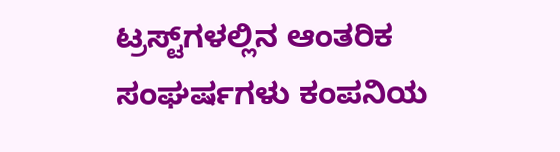ಟ್ರಸ್ಟ್‌ಗಳಲ್ಲಿನ ಆಂತರಿಕ ಸಂಘರ್ಷಗಳು ಕಂಪನಿಯ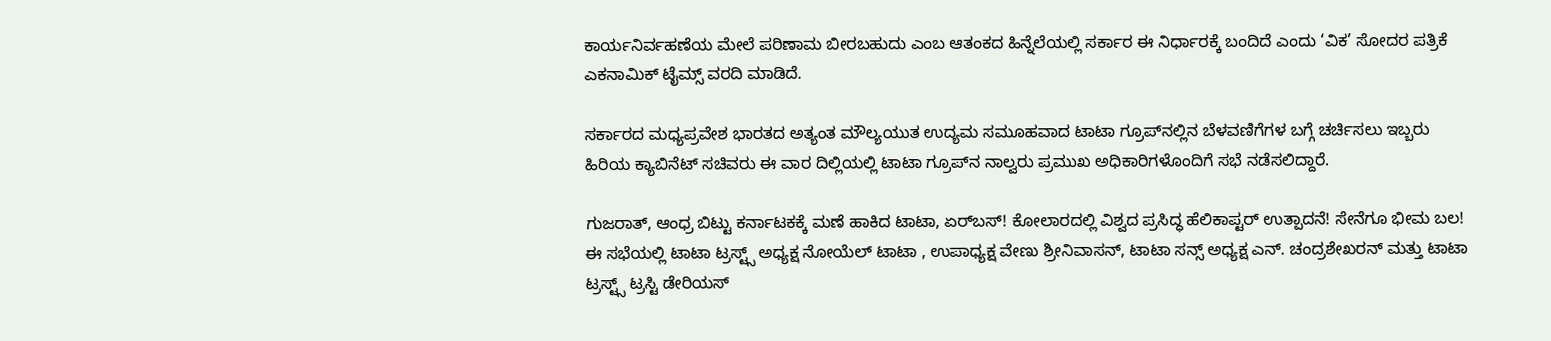ಕಾರ್ಯನಿರ್ವಹಣೆಯ ಮೇಲೆ ಪರಿಣಾಮ ಬೀರಬಹುದು ಎಂಬ ಆತಂಕದ ಹಿನ್ನೆಲೆಯಲ್ಲಿ ಸರ್ಕಾರ ಈ ನಿರ್ಧಾರಕ್ಕೆ ಬಂದಿದೆ ಎಂದು ‘ವಿಕ’ ಸೋದರ ಪತ್ರಿಕೆ ಎಕನಾಮಿಕ್‌ ಟೈಮ್ಸ್‌ ವರದಿ ಮಾಡಿದೆ.

ಸರ್ಕಾರದ ಮಧ್ಯಪ್ರವೇಶ ಭಾರತದ ಅತ್ಯಂತ ಮೌಲ್ಯಯುತ ಉದ್ಯಮ ಸಮೂಹವಾದ ಟಾಟಾ ಗ್ರೂಪ್‌ನಲ್ಲಿನ ಬೆಳವಣಿಗೆಗಳ ಬಗ್ಗೆ ಚರ್ಚಿಸಲು ಇಬ್ಬರು ಹಿರಿಯ ಕ್ಯಾಬಿನೆಟ್ ಸಚಿವರು ಈ ವಾರ ದಿಲ್ಲಿಯಲ್ಲಿ ಟಾಟಾ ಗ್ರೂಪ್‌ನ ನಾಲ್ವರು ಪ್ರಮುಖ ಅಧಿಕಾರಿಗಳೊಂದಿಗೆ ಸಭೆ ನಡೆಸಲಿದ್ದಾರೆ.

ಗುಜರಾತ್‌, ಆಂಧ್ರ ಬಿಟ್ಟು ಕರ್ನಾಟಕಕ್ಕೆ ಮಣೆ ಹಾಕಿದ ಟಾಟಾ, ಏರ್‌ಬಸ್‌! ಕೋಲಾರದಲ್ಲಿ ವಿಶ್ವದ ಪ್ರಸಿದ್ಧ ಹೆಲಿಕಾಪ್ಟರ್‌ ಉತ್ಪಾದನೆ! ಸೇನೆಗೂ ಭೀಮ ಬಲ! ಈ ಸಭೆಯಲ್ಲಿ ಟಾಟಾ ಟ್ರಸ್ಟ್ಸ್ ಅಧ್ಯಕ್ಷ ನೋಯೆಲ್ ಟಾಟಾ , ಉಪಾಧ್ಯಕ್ಷ ವೇಣು ಶ್ರೀನಿವಾಸನ್, ಟಾಟಾ ಸನ್ಸ್ ಅಧ್ಯಕ್ಷ ಎನ್. ಚಂದ್ರಶೇಖರನ್ ಮತ್ತು ಟಾಟಾ ಟ್ರಸ್ಟ್ಸ್‌ ಟ್ರಸ್ಟಿ ಡೇರಿಯಸ್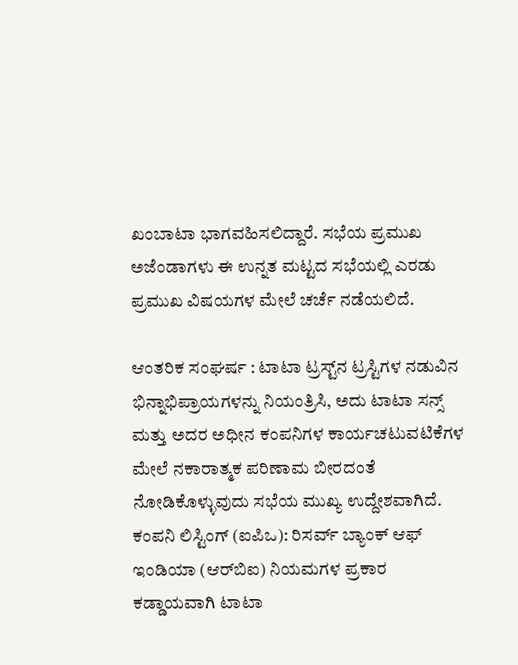ಖಂಬಾಟಾ ಭಾಗವಹಿಸಲಿದ್ದಾರೆ. ಸಭೆಯ ಪ್ರಮುಖ ಅಜೆಂಡಾಗಳು ಈ ಉನ್ನತ ಮಟ್ಟದ ಸಭೆಯಲ್ಲಿ ಎರಡು ಪ್ರಮುಖ ವಿಷಯಗಳ ಮೇಲೆ ಚರ್ಚೆ ನಡೆಯಲಿದೆ.

ಆಂತರಿಕ ಸಂಘರ್ಷ : ಟಾಟಾ ಟ್ರಸ್ಟ್‌ನ ಟ್ರಸ್ಟಿಗಳ ನಡುವಿನ ಭಿನ್ನಾಭಿಪ್ರಾಯಗಳನ್ನು ನಿಯಂತ್ರಿಸಿ, ಅದು ಟಾಟಾ ಸನ್ಸ್ ಮತ್ತು ಅದರ ಅಧೀನ ಕಂಪನಿಗಳ ಕಾರ್ಯಚಟುವಟಿಕೆಗಳ ಮೇಲೆ ನಕಾರಾತ್ಮಕ ಪರಿಣಾಮ ಬೀರದಂತೆ ನೋಡಿಕೊಳ್ಳುವುದು ಸಭೆಯ ಮುಖ್ಯ ಉದ್ದೇಶವಾಗಿದೆ. ಕಂಪನಿ ಲಿಸ್ಟಿಂಗ್‌ (ಐಪಿಒ): ರಿಸರ್ವ್ ಬ್ಯಾಂಕ್ ಆಫ್ ಇಂಡಿಯಾ (ಆರ್‌ಬಿಐ) ನಿಯಮಗಳ ಪ್ರಕಾರ ಕಡ್ಡಾಯವಾಗಿ ಟಾಟಾ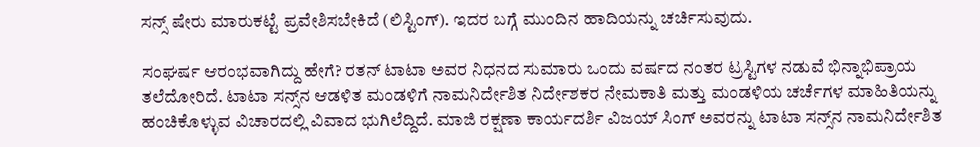ಸನ್ಸ್‌ ಷೇರು ಮಾರುಕಟ್ಟೆ ಪ್ರವೇಶಿಸಬೇಕಿದೆ (ಲಿಸ್ಟಿಂಗ್). ಇದರ ಬಗ್ಗೆ ಮುಂದಿನ ಹಾದಿಯನ್ನು ಚರ್ಚಿಸುವುದು.

ಸಂಘರ್ಷ ಆರಂಭವಾಗಿದ್ದು ಹೇಗೆ? ರತನ್ ಟಾಟಾ ಅವರ ನಿಧನದ ಸುಮಾರು ಒಂದು ವರ್ಷದ ನಂತರ ಟ್ರಸ್ಟಿಗಳ ನಡುವೆ ಭಿನ್ನಾಭಿಪ್ರಾಯ ತಲೆದೋರಿದೆ. ಟಾಟಾ ಸನ್ಸ್‌ನ ಆಡಳಿತ ಮಂಡಳಿಗೆ ನಾಮನಿರ್ದೇಶಿತ ನಿರ್ದೇಶಕರ ನೇಮಕಾತಿ ಮತ್ತು ಮಂಡಳಿಯ ಚರ್ಚೆಗಳ ಮಾಹಿತಿಯನ್ನು ಹಂಚಿಕೊಳ್ಳುವ ವಿಚಾರದಲ್ಲಿ ವಿವಾದ ಭುಗಿಲೆದ್ದಿದೆ. ಮಾಜಿ ರಕ್ಷಣಾ ಕಾರ್ಯದರ್ಶಿ ವಿಜಯ್ ಸಿಂಗ್ ಅವರನ್ನು ಟಾಟಾ ಸನ್ಸ್‌ನ ನಾಮನಿರ್ದೇಶಿತ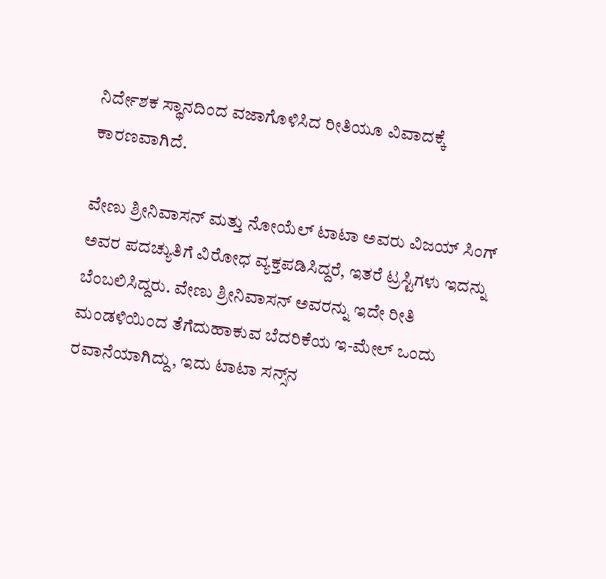ನಿರ್ದೇಶಕ ಸ್ಥಾನದಿಂದ ವಜಾಗೊಳಿಸಿದ ರೀತಿಯೂ ವಿವಾದಕ್ಕೆ ಕಾರಣವಾಗಿದೆ.

ವೇಣು ಶ್ರೀನಿವಾಸನ್ ಮತ್ತು ನೋಯೆಲ್ ಟಾಟಾ ಅವರು ವಿಜಯ್‌ ಸಿಂಗ್ ಅವರ ಪದಚ್ಯುತಿಗೆ ವಿರೋಧ ವ್ಯಕ್ತಪಡಿಸಿದ್ದರೆ, ಇತರೆ ಟ್ರಸ್ಟಿಗಳು ಇದನ್ನು ಬೆಂಬಲಿಸಿದ್ದರು. ವೇಣು ಶ್ರೀನಿವಾಸನ್ ಅವರನ್ನು ಇದೇ ರೀತಿ ಮಂಡಳಿಯಿಂದ ತೆಗೆದುಹಾಕುವ ಬೆದರಿಕೆಯ ಇ-ಮೇಲ್ ಒಂದು ರವಾನೆಯಾಗಿದ್ದು, ಇದು ಟಾಟಾ ಸನ್ಸ್‌ನ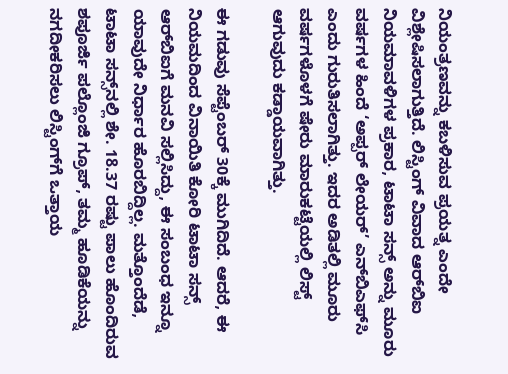ನಿಯಂತ್ರಣವನ್ನು ಕಬಳಿಸುವ ಪ್ರಯತ್ನ ಎಂದೇ ವಿಶ್ಲೇಷಿಸಲಾಗುತ್ತಿದೆ. ಲಿಸ್ಟಿಂಗ್‌ ವಿವಾದ ಆರ್‌ಬಿಐ ನಿಯಮಾವಳಿಗಳ ಪ್ರಕಾರ, ಟಾಟಾ ಸನ್ಸ್ ಅನ್ನು ಮೂರು ವರ್ಷಗಳ ಹಿಂದೆ ‘ಅಪ್ಪರ್ ಲೇಯರ್’ ಎನ್‌ಬಿಎಫ್‌ಸಿ ಎಂದು ಗುರುತಿಸಲಾಗಿತ್ತು. ಇದರ ಅಡಿತಲ್ಲಿ ಮೂರು ವರ್ಷಗಳೊಳಗೆ ಷೇರು ಮಾರುಕಟ್ಟೆಯಲ್ಲಿ ಲಿಸ್ಟ್ ಆಗುವುದು ಕಡ್ಡಾಯವಾಗಿತ್ತು.

ಈ ಗಡುವು ಸೆಪ್ಟೆಂಬರ್ 30ಕ್ಕೆ ಮುಗಿದಿದೆ. ಆದರೆ, ಈ ನಿಯಮದಿಂದ ವಿನಾಯಿತಿ ಕೋರಿ ಟಾಟಾ ಸನ್ಸ್ ಆರ್‌ಬಿಐಗೆ ಮನವಿ ಸಲ್ಲಿಸಿದ್ದು, ಈ ಸಂಬಂಧ ಇನ್ನೂ ಯಾವುದೇ ನಿರ್ಧಾರ ಹೊರಬಿದ್ದಿಲ್ಲ. ಮತ್ತೊಂದೆಡೆ, ಟಾಟಾ ಸನ್ಸ್‌ನಲ್ಲಿ ಶೇ. 18.37 ರಷ್ಟು ಪಾಲು ಹೊಂದಿರುವ ಶಪೂರ್ಜಿ ಪಲ್ಲೊಂಜಿ ಗ್ರೂಪ್, ತಮ್ಮ ಹೂಡಿಕೆಯನ್ನು ನಗದೀಕರಿಸಲು ಲಿಸ್ಟಿಂಗ್‌ಗೆ ಒತ್ತಾಯ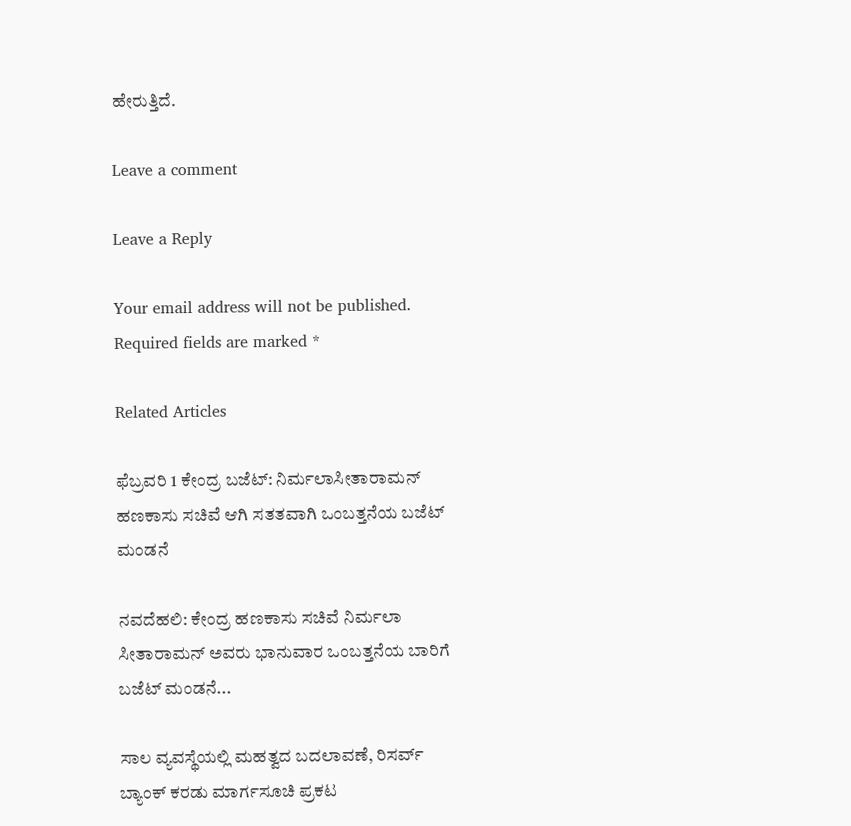ಹೇರುತ್ತಿದೆ.

Leave a comment

Leave a Reply

Your email address will not be published. Required fields are marked *

Related Articles

ಫೆಬ್ರವರಿ 1 ಕೇಂದ್ರ ಬಜೆಟ್: ನಿರ್ಮಲಾಸೀತಾರಾಮನ್ ಹಣಕಾಸು ಸಚಿವೆ ಆಗಿ ಸತತವಾಗಿ ಒಂಬತ್ತನೆಯ ಬಜೆಟ್ ಮಂಡನೆ

ನವದೆಹಲಿ: ಕೇಂದ್ರ ಹಣಕಾಸು ಸಚಿವೆ ನಿರ್ಮಲಾ ಸೀತಾರಾಮನ್ ಅವರು ಭಾನುವಾರ ಒಂಬತ್ತನೆಯ ಬಾರಿಗೆ ಬಜೆಟ್‌ ಮಂಡನೆ...

ಸಾಲ ವ್ಯವಸ್ಥೆಯಲ್ಲಿ ಮಹತ್ವದ ಬದಲಾವಣೆ, ರಿಸರ್ವ್ ಬ್ಯಾಂಕ್ ಕರಡು ಮಾರ್ಗಸೂಚಿ ಪ್ರಕಟ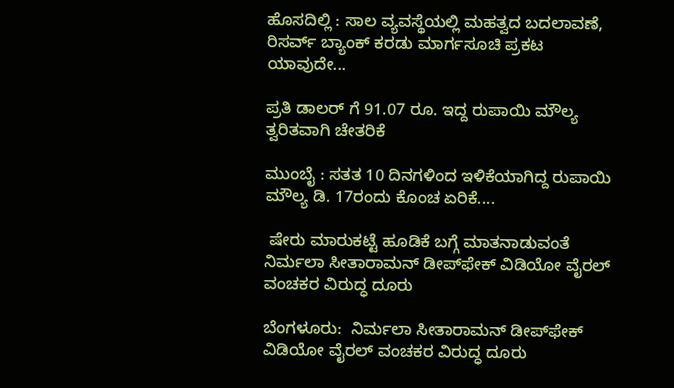ಹೊಸದಿಲ್ಲಿ : ಸಾಲ ವ್ಯವಸ್ಥೆಯಲ್ಲಿ ಮಹತ್ವದ ಬದಲಾವಣೆ, ರಿಸರ್ವ್ ಬ್ಯಾಂಕ್ ಕರಡು ಮಾರ್ಗಸೂಚಿ ಪ್ರಕಟ ಯಾವುದೇ...

ಪ್ರತಿ ಡಾಲರ್ ಗೆ 91.07 ರೂ. ಇದ್ದ ರುಪಾಯಿ ಮೌಲ್ಯ ತ್ವರಿತವಾಗಿ ಚೇತರಿಕೆ

ಮುಂಬೈ : ಸತತ 10 ದಿನಗಳಿಂದ ಇಳಿಕೆಯಾಗಿದ್ದ ರುಪಾಯಿ ಮೌಲ್ಯ ಡಿ. 17ರಂದು ಕೊಂಚ ಏರಿಕೆ....

 ಷೇರು ಮಾರುಕಟ್ಟೆ ಹೂಡಿಕೆ ಬಗ್ಗೆ ಮಾತನಾಡುವಂತೆ ನಿರ್ಮಲಾ ಸೀತಾರಾಮನ್ ಡೀಪ್‌ಫೇಕ್ ವಿಡಿಯೋ ವೈರಲ್ ವಂಚಕರ ವಿರುದ್ಧ ದೂರು

ಬೆಂಗಳೂರು:  ನಿರ್ಮಲಾ ಸೀತಾರಾಮನ್ ಡೀಪ್‌ಫೇಕ್ ವಿಡಿಯೋ ವೈರಲ್ ವಂಚಕರ ವಿರುದ್ಧ ದೂರು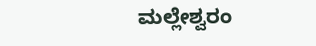ಮಲ್ಲೇಶ್ವರಂ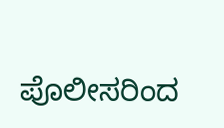ಪೊಲೀಸರಿಂದ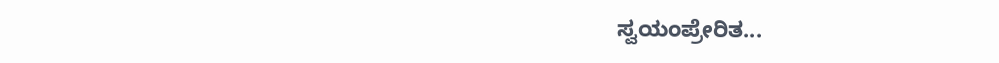ಸ್ವಯಂಪ್ರೇರಿತ...